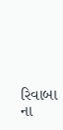રિવાબા ના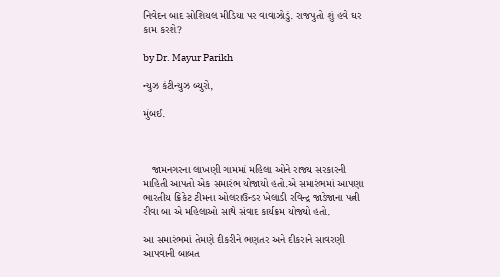નિવેદન બાદ સોશિયલ મીડિયા પર વાવાઝોડું. રાજપુતો શું હવે ઘર કામ કરશે?

by Dr. Mayur Parikh

ન્યુઝ કંટીન્યુઝ બ્યુરો,

મુંબઈ.



   જામનગરના લાખણી ગામમાં મહિલા ઓને રાજ્ય સરકારની માહિતી આપતો એક સમારંભ યોજાયો હતો.એ સમારંભમાં આપણા ભારતીય ક્રિકેટ ટીમના ઓલરાઉન્ડર ખેલાડી રવિન્દ્ર જાડેજાના પત્ની રીવા બા એ મહિલાઓ સાથે સંવાદ કાર્યક્રમ યોજ્યો હતો.

આ સમારંભમાં તેમણે દીકરીને ભણતર અને દીકરાને સાવરણી આપવાની બાબત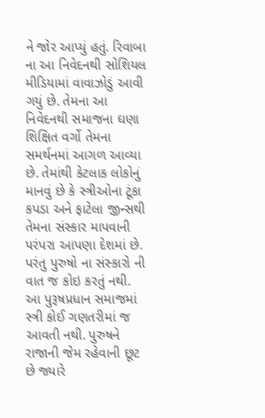ને જોર આપ્યું હતું. રિવાબા ના આ નિવેદનથી સોશિયલ મીડિયામાં વાવાઝોડું આવી ગયું છે. તેમના આ નિવેદનથી સમાજના ઘણા શિક્ષિત વર્ગો તેમના સમર્થનમાં આગળ આવ્યા છે. તેમાંથી કેટલાક લોકોનું માનવું છે કે સ્ત્રીઓના ટૂંકા કપડા અને ફાટેલા જીન્સથી તેમના સંસ્કાર માપવાની પરંપરા આપણા દેશમાં છે. પરંતુ પુરુષો ના સંસ્કારો ની વાત જ કોઇ કરતું નથી. આ પુરૂષપ્રધાન સમાજમાં સ્ત્રી કોઈ ગણતરીમાં જ આવતી નથી. પુરુષને રાજાની જેમ રહેવાની છૂટ છે જ્યારે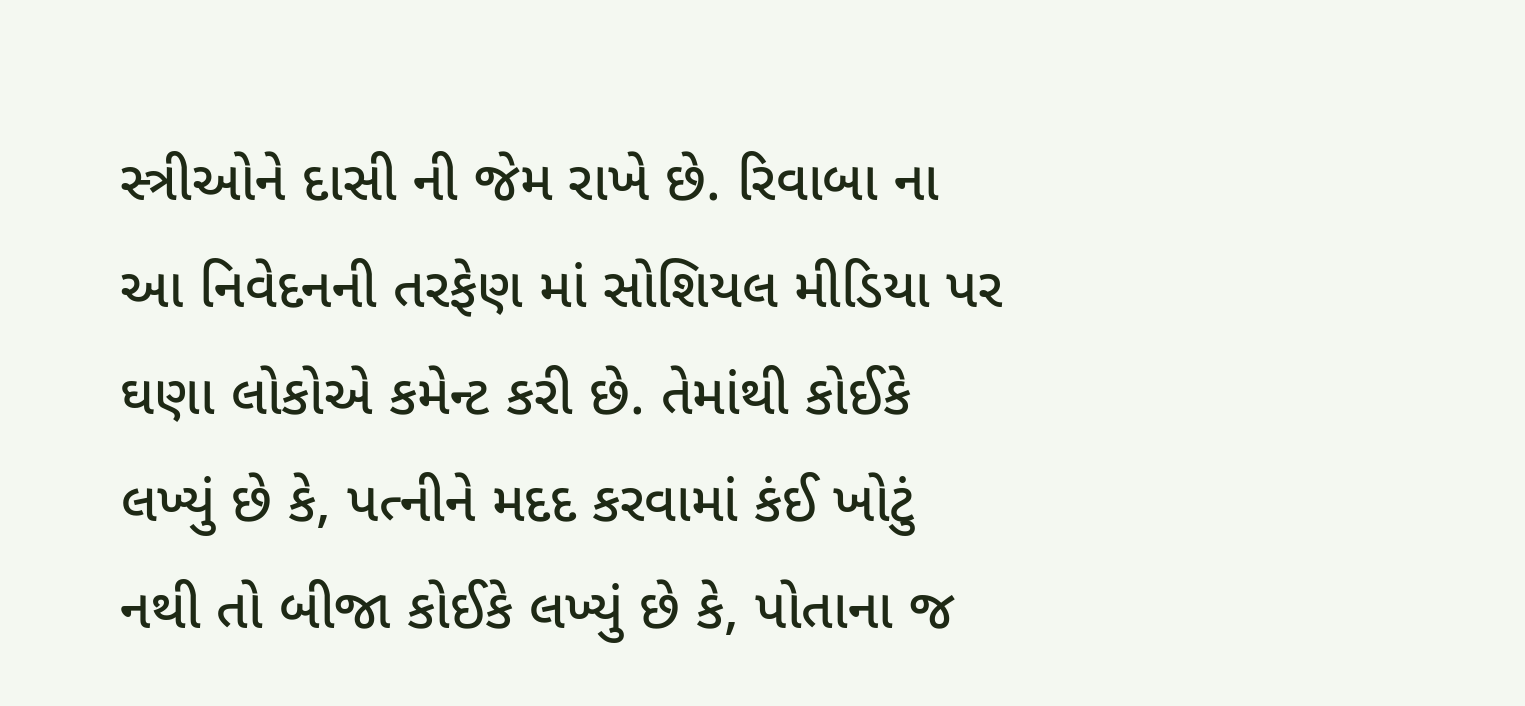સ્ત્રીઓને દાસી ની જેમ રાખે છે. રિવાબા ના આ નિવેદનની તરફેણ માં સોશિયલ મીડિયા પર ઘણા લોકોએ કમેન્ટ કરી છે. તેમાંથી કોઈકે લખ્યું છે કે, પત્નીને મદદ કરવામાં કંઈ ખોટું નથી તો બીજા કોઈકે લખ્યું છે કે, પોતાના જ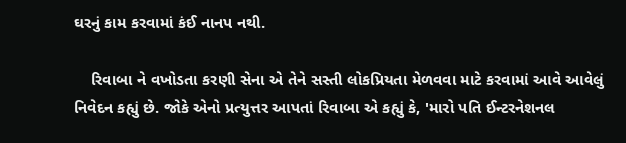ઘરનું કામ કરવામાં કંઈ નાનપ નથી.

    રિવાબા ને વખોડતા કરણી સેના એ તેને સસ્તી લોકપ્રિયતા મેળવવા માટે કરવામાં આવે આવેલું નિવેદન કહ્યું છે. જોકે એનો પ્રત્યુત્તર આપતાં રિવાબા એ કહ્યું કે, 'મારો પતિ ઈન્ટરનેશનલ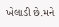ખેલાડી છે.મને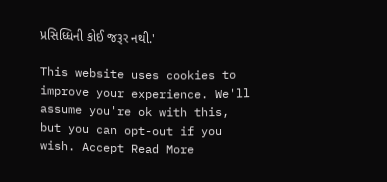પ્રસિધ્ધિની કોઈ જરૂર નથી.'

This website uses cookies to improve your experience. We'll assume you're ok with this, but you can opt-out if you wish. Accept Read More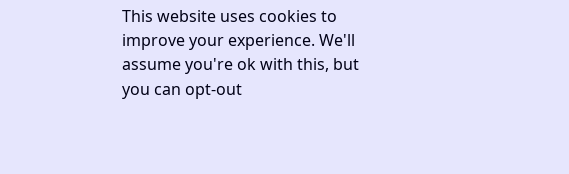This website uses cookies to improve your experience. We'll assume you're ok with this, but you can opt-out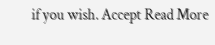if you wish. Accept Read More